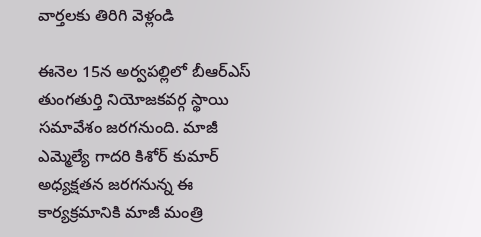వార్తలకు తిరిగి వెళ్లండి

ఈనెల 15న అర్వపల్లిలో బీఆర్ఎస్ తుంగతుర్తి నియోజకవర్గ స్థాయి సమావేశం జరగనుంది. మాజీ ఎమ్మెల్యే గాదరి కిశోర్ కుమార్ అధ్యక్షతన జరగనున్న ఈ కార్యక్రమానికి మాజీ మంత్రి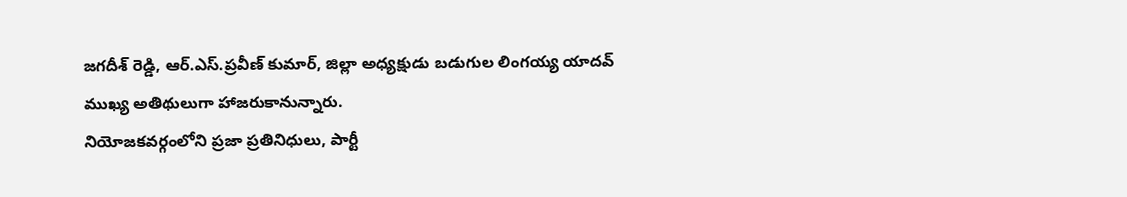జగదీశ్ రెడ్డి, ఆర్.ఎస్.ప్రవీణ్ కుమార్, జిల్లా అధ్యక్షుడు బడుగుల లింగయ్య యాదవ్ ముఖ్య అతిథులుగా హాజరుకానున్నారు.
నియోజకవర్గంలోని ప్రజా ప్రతినిధులు, పార్టీ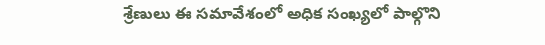శ్రేణులు ఈ సమావేశంలో అధిక సంఖ్యలో పాల్గొని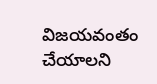విజయవంతం చేయాలని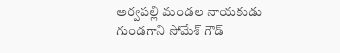అర్వపల్లి మండల నాయకుడు గుండగాని సోమేశ్ గౌడ్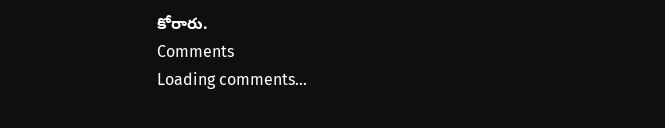కోరారు.
Comments
Loading comments...